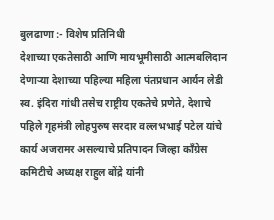बुलढाणा :- विशेष प्रतिनिधी
देशाच्या एकतेसाठी आणि मायभूमीसाठी आत्मबलिदान देणाऱ्या देशाच्या पहिल्या महिला पंतप्रधान आर्यन लेडी स्व. इंदिरा गांधी तसेच राष्ट्रीय एकतेचे प्रणेते, देशाचे पहिले गृहमंत्री लोहपुरुष सरदार वल्लभभाई पटेल यांचे कार्य अजरामर असल्याचे प्रतिपादन जिल्हा काँग्रेस कमिटीचे अध्यक्ष राहुल बोंद्रे यांनी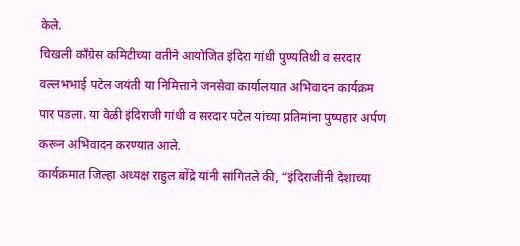केले.
चिखली काँग्रेस कमिटीच्या वतीने आयोजित इंदिरा गांधी पुण्यतिथी व सरदार वल्लभभाई पटेल जयंती या निमित्ताने जनसेवा कार्यालयात अभिवादन कार्यक्रम पार पडला. या वेळी इंदिराजी गांधी व सरदार पटेल यांच्या प्रतिमांना पुष्पहार अर्पण करून अभिवादन करण्यात आले.
कार्यक्रमात जिल्हा अध्यक्ष राहुल बोंद्रे यांनी सांगितले की, “इंदिराजींनी देशाच्या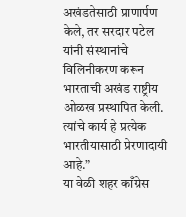अखंडतेसाठी प्राणार्पण केले, तर सरदार पटेल यांनी संस्थानांचे विलिनीकरण करून भारताची अखंड राष्ट्रीय ओळख प्रस्थापित केली. त्यांचे कार्य हे प्रत्येक भारतीयासाठी प्रेरणादायी आहे.”
या वेळी शहर काँग्रेस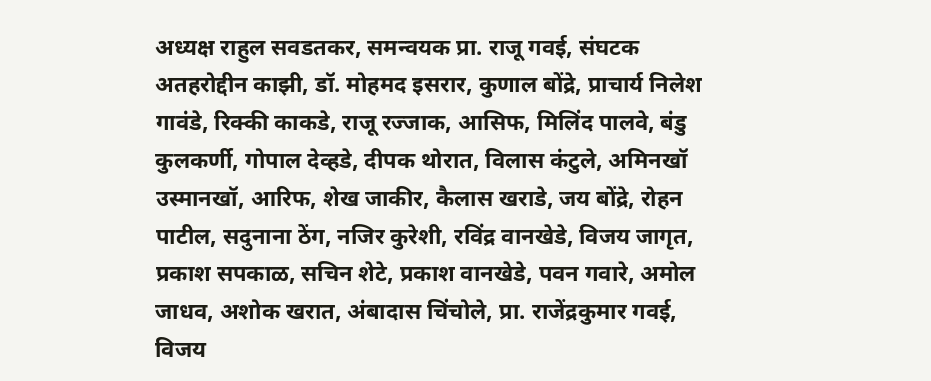अध्यक्ष राहुल सवडतकर, समन्वयक प्रा. राजू गवई, संघटक अतहरोद्दीन काझी, डॉ. मोहमद इसरार, कुणाल बोंद्रे, प्राचार्य निलेश गावंडे, रिक्की काकडे, राजू रज्जाक, आसिफ, मिलिंद पालवे, बंडु कुलकर्णी, गोपाल देव्हडे, दीपक थोरात, विलास कंटुले, अमिनखॉ उस्मानखॉ, आरिफ, शेख जाकीर, कैलास खराडे, जय बोंद्रे, रोहन पाटील, सदुनाना ठेंग, नजिर कुरेशी, रविंद्र वानखेडे, विजय जागृत, प्रकाश सपकाळ, सचिन शेटे, प्रकाश वानखेडे, पवन गवारे, अमोल जाधव, अशोक खरात, अंबादास चिंचोले, प्रा. राजेंद्रकुमार गवई, विजय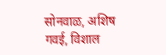सोनवाळ, अशिष गवई, विशाल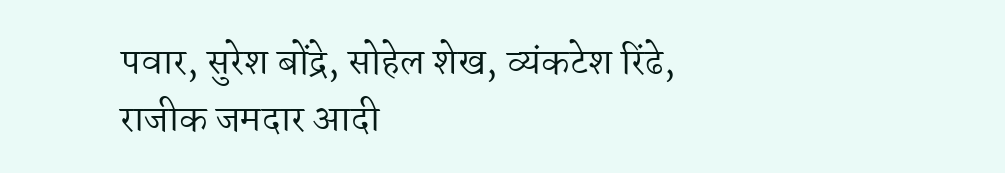पवार, सुरेश बोंद्रे, सोहेल शेख, व्यंकटेश रिंढे, राजीक जमदार आदी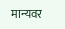मान्यवर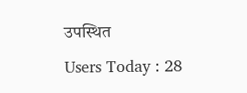उपस्थित
Users Today : 28